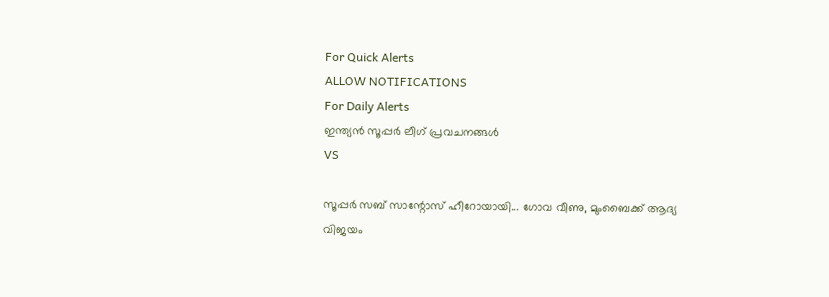For Quick Alerts
ALLOW NOTIFICATIONS
For Daily Alerts
ഇന്ത്യന്‍ സൂപ്പര്‍ ലീഗ്‌ പ്രവചനങ്ങൾ
VS

സൂപ്പര്‍ സബ് സാന്റോസ് ഹീറോയായി... ഗോവ വീണു, മുംബൈക്ക് ആദ്യ വിജയം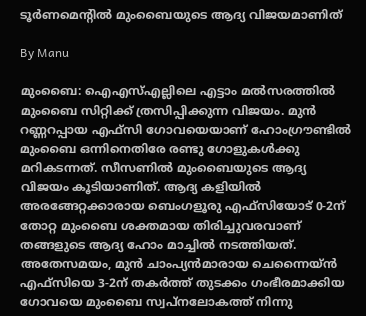ടൂര്‍ണമെന്‍റില്‍ മുംബൈയുടെ ആദ്യ വിജയമാണിത്

By Manu

മുംബൈ: ഐഎസ്എല്ലിലെ എട്ടാം മല്‍സരത്തില്‍ മുംബൈ സിറ്റിക്ക് ത്രസിപ്പിക്കുന്ന വിജയം. മുന്‍ റണ്ണറപ്പായ എഫ്‌സി ഗോവയെയാണ് ഹോംഗ്രൗണ്ടില്‍ മുംബൈ ഒന്നിനെതിരേ രണ്ടു ഗോളുകള്‍ക്കു മറികടന്നത്. സീസണില്‍ മുംബൈയുടെ ആദ്യ വിജയം കൂടിയാണിത്. ആദ്യ കളിയില്‍ അരങ്ങേറ്റക്കാരായ ബെംഗളൂരു എഫ്‌സിയോട് 0-2ന് തോറ്റ മുംബൈ ശക്തമായ തിരിച്ചുവരവാണ് തങ്ങളുടെ ആദ്യ ഹോം മാച്ചില്‍ നടത്തിയത്.
അതേസമയം, മുന്‍ ചാംപ്യന്‍മാരായ ചെന്നൈയ്ന്‍ എഫ്‌സിയെ 3-2ന് തകര്‍ത്ത് തുടക്കം ഗംഭീരമാക്കിയ ഗോവയെ മുംബൈ സ്വപ്‌നലോകത്ത് നിന്നു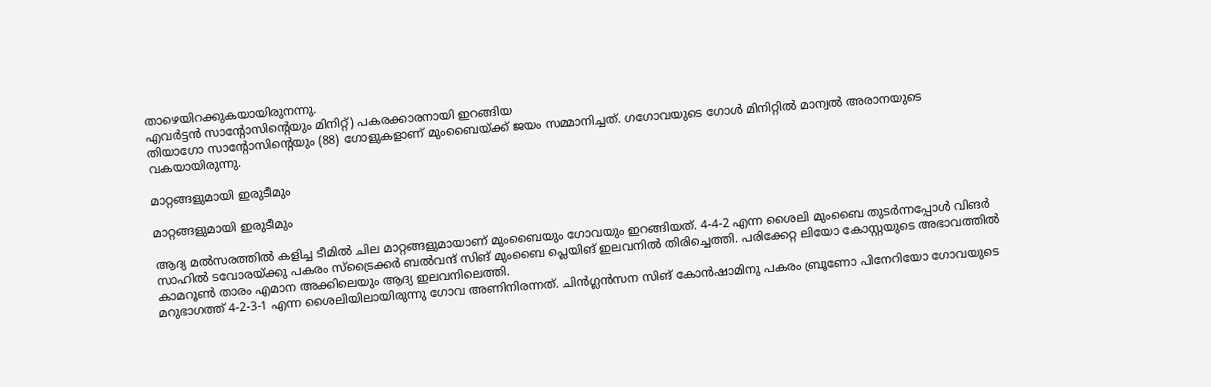താഴെയിറക്കുകയായിരുനന്നു.
എവര്‍ട്ടന്‍ സാന്റോസിന്റെയും മിനിറ്റ്) പകരക്കാരനായി ഇറങ്ങിയ
തിയാഗോ സാന്റോസിന്റെയും (88) ഗോളുകളാണ് മുംബൈയ്ക്ക് ജയം സമ്മാനിച്ചത്. ഗഗോവയുടെ ഗോള്‍ മിനിറ്റില്‍ മാന്വല്‍ അരാനയുടെ വകയായിരുന്നു.

മാറ്റങ്ങളുമായി ഇരുടീമും

മാറ്റങ്ങളുമായി ഇരുടീമും

ആദ്യ മല്‍സരത്തില്‍ കളിച്ച ടീമില്‍ ചില മാറ്റങ്ങളുമായാണ് മുംബൈയും ഗോവയും ഇറങ്ങിയത്. 4-4-2 എന്ന ശൈലി മുംബൈ തുടര്‍ന്നപ്പോള്‍ വിങര്‍ സാഹില്‍ ടവോരയ്ക്കു പകരം സ്‌ട്രൈക്കര്‍ ബല്‍വന്ദ് സിങ് മുംബൈ പ്ലെയിങ് ഇലവനില്‍ തിരിച്ചെത്തി. പരിക്കേറ്റ ലിയോ കോസ്റ്റയുടെ അഭാവത്തില്‍ കാമറൂണ്‍ താരം എമാന അക്കിലെയും ആദ്യ ഇലവനിലെത്തി.
മറുഭാഗത്ത് 4-2-3-1 എന്ന ശൈലിയിലായിരുന്നു ഗോവ അണിനിരന്നത്. ചിന്‍ഗ്ലന്‍സന സിങ് കോന്‍ഷാമിനു പകരം ബ്രൂണോ പിനേറിയോ ഗോവയുടെ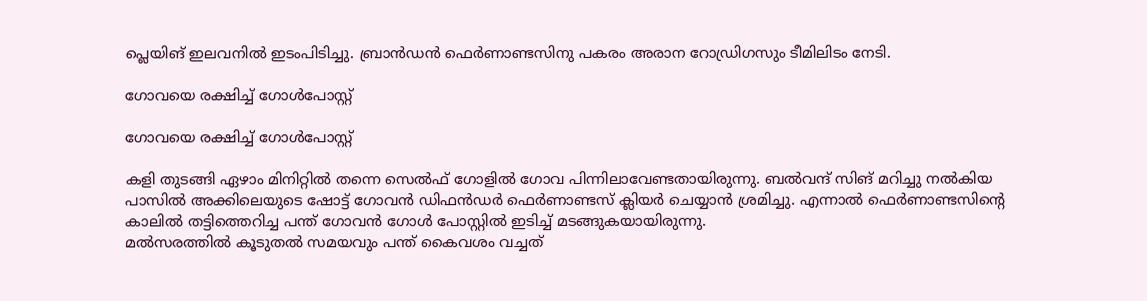പ്ലെയിങ് ഇലവനില്‍ ഇടംപിടിച്ചു. ബ്രാന്‍ഡന്‍ ഫെര്‍ണാണ്ടസിനു പകരം അരാന റോഡ്രിഗസും ടീമിലിടം നേടി.

ഗോവയെ രക്ഷിച്ച് ഗോള്‍പോസ്റ്റ്

ഗോവയെ രക്ഷിച്ച് ഗോള്‍പോസ്റ്റ്

കളി തുടങ്ങി ഏഴാം മിനിറ്റില്‍ തന്നെ സെല്‍ഫ് ഗോളില്‍ ഗോവ പിന്നിലാവേണ്ടതായിരുന്നു. ബല്‍വന്ദ് സിങ് മറിച്ചു നല്‍കിയ പാസില്‍ അക്കിലെയുടെ ഷോട്ട് ഗോവന്‍ ഡിഫന്‍ഡര്‍ ഫെര്‍ണാണ്ടസ് ക്ലിയര്‍ ചെയ്യാന്‍ ശ്രമിച്ചു. എന്നാല്‍ ഫെര്‍ണാണ്ടസിന്റെ കാലില്‍ തട്ടിത്തെറിച്ച പന്ത് ഗോവന്‍ ഗോള്‍ പോസ്റ്റില്‍ ഇടിച്ച് മടങ്ങുകയായിരുന്നു.
മല്‍സരത്തില്‍ കൂടുതല്‍ സമയവും പന്ത് കൈവശം വച്ചത്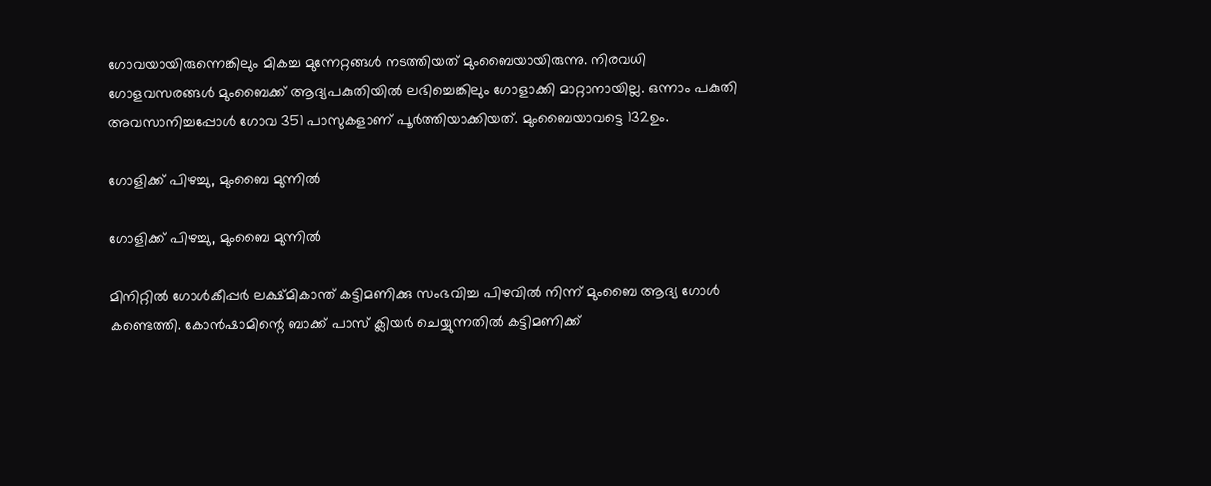ഗോവയായിരുന്നെങ്കിലും മികച്ച മുന്നേറ്റങ്ങള്‍ നടത്തിയത് മുംബൈയായിരുന്നു. നിരവധി ഗോളവസരങ്ങള്‍ മുംബൈക്ക് ആദ്യപകുതിയില്‍ ലഭിച്ചെങ്കിലും ഗോളാക്കി മാറ്റാനായില്ല. ഒന്നാം പകുതി അവസാനിച്ചപ്പോള്‍ ഗോവ 351 പാസുകളാണ് പൂര്‍ത്തിയാക്കിയത്. മുംബൈയാവട്ടെ 132ഉം.

ഗോളിക്ക് പിഴച്ചു, മുംബൈ മുന്നില്‍

ഗോളിക്ക് പിഴച്ചു, മുംബൈ മുന്നില്‍

മിനിറ്റില്‍ ഗോള്‍കീപ്പര്‍ ലക്ഷ്മികാന്ത് കട്ടിമണിക്കു സംഭവിച്ച പിഴവില്‍ നിന്ന് മുംബൈ ആദ്യ ഗോള്‍ കണ്ടെത്തി. കോന്‍ഷാമിന്റെ ബാക്ക് പാസ് ക്ലിയര്‍ ചെയ്യുന്നതില്‍ കട്ടിമണിക്ക്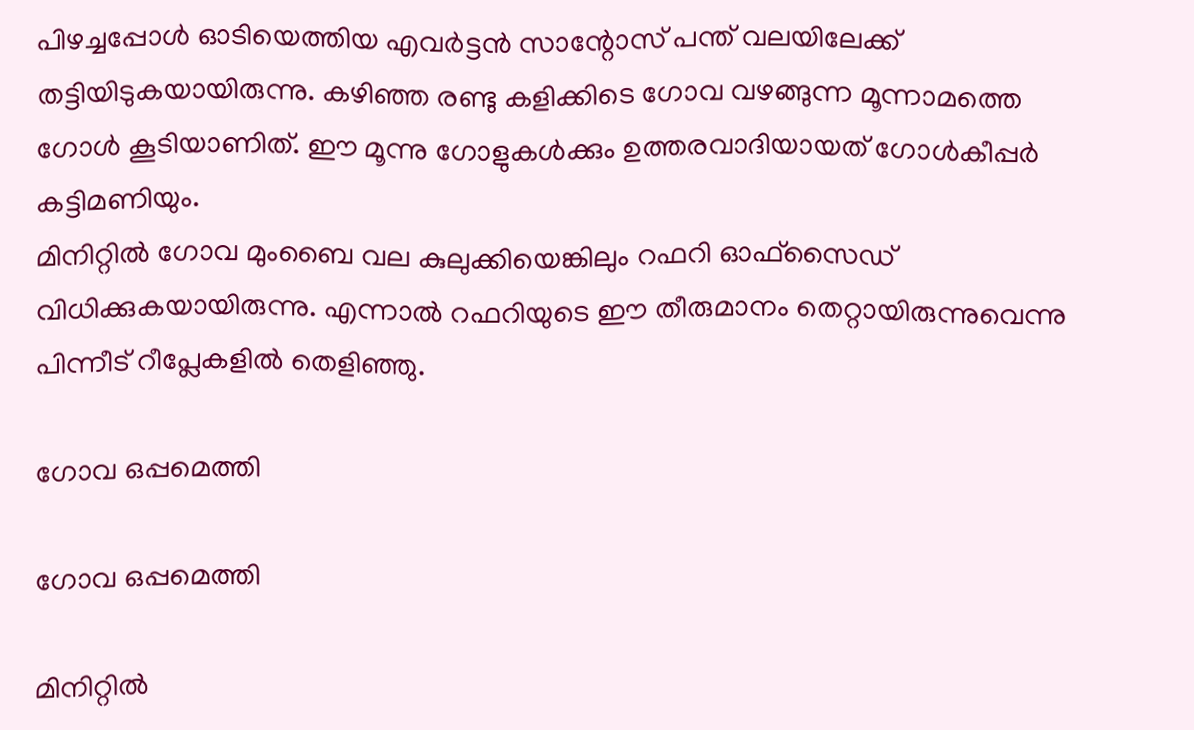പിഴച്ചപ്പോള്‍ ഓടിയെത്തിയ എവര്‍ട്ടന്‍ സാന്റോസ് പന്ത് വലയിലേക്ക് തട്ടിയിടുകയായിരുന്നു. കഴിഞ്ഞ രണ്ടു കളിക്കിടെ ഗോവ വഴങ്ങുന്ന മൂന്നാമത്തെ ഗോള്‍ കൂടിയാണിത്. ഈ മൂന്നു ഗോളുകള്‍ക്കും ഉത്തരവാദിയായത് ഗോള്‍കീപ്പര്‍ കട്ടിമണിയും.
മിനിറ്റില്‍ ഗോവ മുംബൈ വല കുലുക്കിയെങ്കിലും റഫറി ഓഫ്‌സൈഡ് വിധിക്കുകയായിരുന്നു. എന്നാല്‍ റഫറിയുടെ ഈ തീരുമാനം തെറ്റായിരുന്നുവെന്നു പിന്നീട് റീപ്ലേകളില്‍ തെളിഞ്ഞു.

ഗോവ ഒപ്പമെത്തി

ഗോവ ഒപ്പമെത്തി

മിനിറ്റില്‍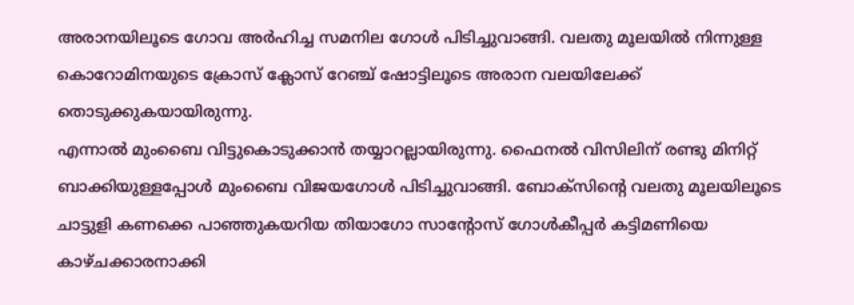അരാനയിലൂടെ ഗോവ അര്‍ഹിച്ച സമനില ഗോള്‍ പിടിച്ചുവാങ്ങി. വലതു മൂലയില്‍ നിന്നുള്ള കൊറോമിനയുടെ ക്രോസ് ക്ലോസ് റേഞ്ച് ഷോട്ടിലൂടെ അരാന വലയിലേക്ക് തൊടുക്കുകയായിരുന്നു.
എന്നാല്‍ മുംബൈ വിട്ടുകൊടുക്കാന്‍ തയ്യാറല്ലായിരുന്നു. ഫൈനല്‍ വിസിലിന് രണ്ടു മിനിറ്റ് ബാക്കിയുള്ളപ്പോള്‍ മുംബൈ വിജയഗോള്‍ പിടിച്ചുവാങ്ങി. ബോക്‌സിന്റെ വലതു മൂലയിലൂടെ ചാട്ടുളി കണക്കെ പാഞ്ഞുകയറിയ തിയാഗോ സാന്റോസ് ഗോള്‍കീപ്പര്‍ കട്ടിമണിയെ കാഴ്ചക്കാരനാക്കി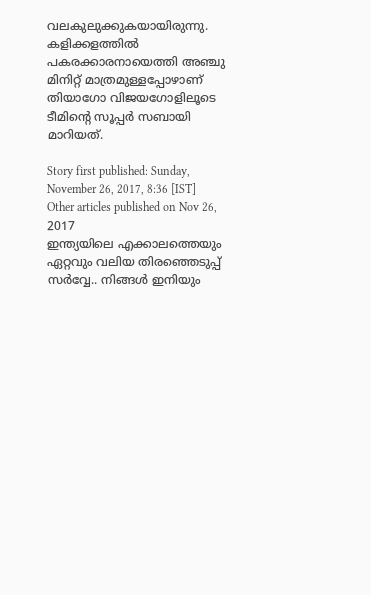വലകുലുക്കുകയായിരുന്നു. കളിക്കളത്തില്‍ പകരക്കാരനായെത്തി അഞ്ചു മിനിറ്റ് മാത്രമുള്ളപ്പോഴാണ് തിയാഗോ വിജയഗോളിലൂടെ ടീമിന്റെ സൂപ്പര്‍ സബായി മാറിയത്.

Story first published: Sunday, November 26, 2017, 8:36 [IST]
Other articles published on Nov 26, 2017
ഇന്ത്യയിലെ എക്കാലത്തെയും ഏറ്റവും വലിയ തിരഞ്ഞെടുപ്പ് സർവ്വേ.. നിങ്ങൾ ഇനിയും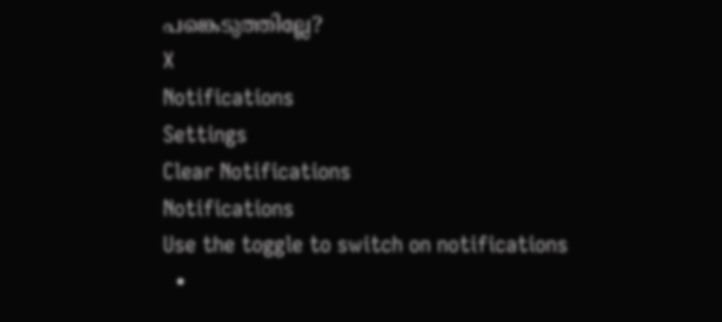പങ്കെടുത്തില്ലേ?
X
Notifications
Settings
Clear Notifications
Notifications
Use the toggle to switch on notifications
  •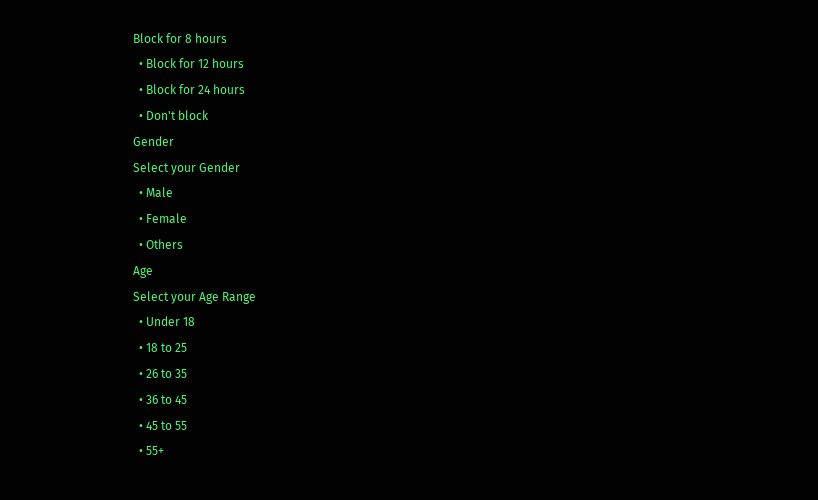Block for 8 hours
  • Block for 12 hours
  • Block for 24 hours
  • Don't block
Gender
Select your Gender
  • Male
  • Female
  • Others
Age
Select your Age Range
  • Under 18
  • 18 to 25
  • 26 to 35
  • 36 to 45
  • 45 to 55
  • 55+